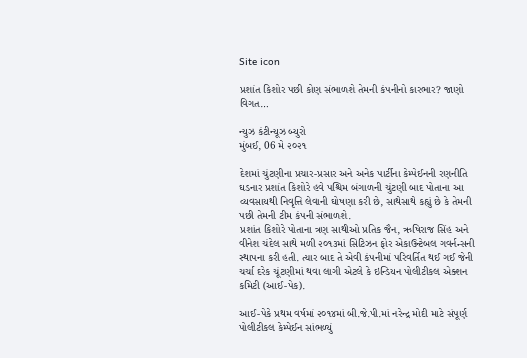Site icon

પ્રશાંત કિશોર પછી કોણ સંભાળશે તેમની કંપનીનો કારભાર? જાણો વિગત…

ન્યુઝ કંટીન્યૂઝ બ્યુરો
મુંબઈ, 06 મે ૨૦૨૧

દેશમાં ચુંટણીના પ્રચાર-પ્રસાર અને અનેક પાર્ટીના કેમ્પેઈનની રણનીતિ ઘડનાર પ્રશાંત કિશોરે હવે પશ્ચિમ બંગાળની ચુંટણી બાદ પોતાના આ વ્યવસાયથી નિવૃત્તિ લેવાની ઘોષણા કરી છે, સાથેસાથે કહ્યું છે કે તેમની પછી તેમની ટીમ કંપની સંભાળશે.
પ્રશાંત કિશોરે પોતાના ત્રણ સાથીઓ પ્રતિક જૈન, ઋષિરાજ સિંહ અને વીનેશ ચંદેલ સાથે મળી ૨૦૧૩માં સિટિઝન ફોર એકાઉન્ટેબલ ગવર્નન્સની સ્થાપના કરી હતી. ત્યાર બાદ તે એવી કંપનીમાં પરિવર્તિત થઈ ગઈ જેની ચર્ચા દરેક ચૂંટણીમાં થવા લાગી એટલે કે ઇન્ડિયન પોલીટીકલ એક્શન કમિટી (આઈ-પેક).

આઈ-પેકે પ્રથમ વર્ષમાં ૨૦૧૪માં બી.જે.પી.માં નરેન્દ્ર મોદી માટે સંપૂર્ણ પોલીટીકલ કેમ્પેઈન સાંભળ્યું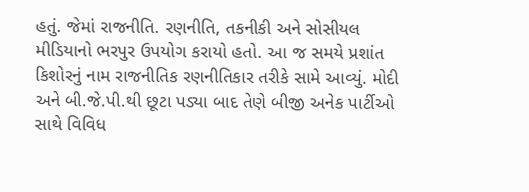હતું. જેમાં રાજનીતિ. રણનીતિ, તકનીકી અને સોસીયલ મીડિયાનો ભરપુર ઉપયોગ કરાયો હતો. આ જ સમયે પ્રશાંત કિશોરનું નામ રાજનીતિક રણનીતિકાર તરીકે સામે આવ્યું. મોદી અને બી.જે.પી.થી છૂટા પડ્યા બાદ તેણે બીજી અનેક પાર્ટીઓ સાથે વિવિધ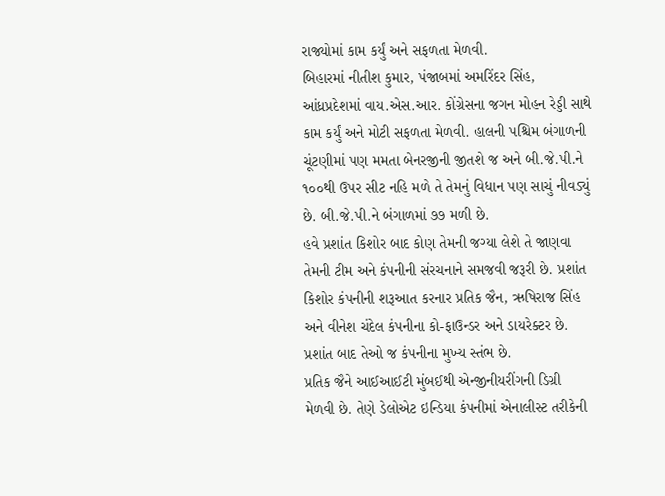રાજ્યોમાં કામ કર્યું અને સફળતા મેળવી.
બિહારમાં નીતીશ કુમાર, પંજાબમાં અમરિંદર સિંહ, આંધ્રપ્રદેશમાં વાય.એસ.આર. કોંગ્રેસના જગન મોહન રેડ્ડી સાથે કામ કર્યું અને મોટી સફળતા મેળવી. હાલની પશ્ચિમ બંગાળની ચૂંટણીમાં પણ મમતા બેનરજીની જીતશે જ અને બી.જે.પી.ને ૧૦૦થી ઉપર સીટ નહિ મળે તે તેમનું વિધાન પણ સાચું નીવડ્યું છે. બી.જે.પી.ને બંગાળમાં ૭૭ મળી છે.
હવે પ્રશાંત કિશોર બાદ કોણ તેમની જગ્યા લેશે તે જાણવા તેમની ટીમ અને કંપનીની સંરચનાને સમજવી જરૂરી છે. પ્રશાંત કિશોર કંપનીની શરૂઆત કરનાર પ્રતિક જૈન, ઋષિરાજ સિંહ અને વીનેશ ચંદેલ કંપનીના કો-ફાઉન્ડર અને ડાયરેક્ટર છે. પ્રશાંત બાદ તેઓ જ કંપનીના મુખ્ય સ્તંભ છે.
પ્રતિક જૈને આઈઆઈટી મુંબઈથી એન્જીનીયરીંગની ડિગ્રી મેળવી છે. તેણે ડેલોએટ ઇન્ડિયા કંપનીમાં એનાલીસ્ટ તરીકેની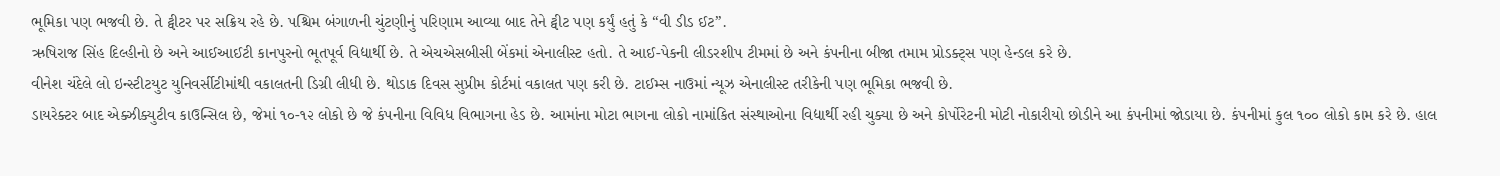ભૂમિકા પણ ભજવી છે. તે ટ્વીટર પર સક્રિય રહે છે. પશ્ચિમ બંગાળની ચુંટણીનું પરિણામ આવ્યા બાદ તેને ટ્વીટ પણ કર્યું હતું કે “વી ડીડ ઈટ”.
ઋષિરાજ સિંહ દિલ્હીનો છે અને આઈઆઈટી કાનપુરનો ભૂતપૂર્વ વિદ્યાર્થી છે. તે એચએસબીસી બેંકમાં એનાલીસ્ટ હતો. તે આઈ-પેકની લીડરશીપ ટીમમાં છે અને કંપનીના બીજા તમામ પ્રોડક્ટ્સ પણ હેન્ડલ કરે છે.
વીનેશ ચંદેલે લો ઇન્સ્ટીટયુટ યુનિવર્સીટીમાંથી વકાલતની ડિગ્રી લીધી છે. થોડાક દિવસ સુપ્રીમ કોર્ટમાં વકાલત પણ કરી છે. ટાઈમ્સ નાઉમાં ન્યૂઝ એનાલીસ્ટ તરીકેની પણ ભૂમિકા ભજવી છે.
ડાયરેક્ટર બાદ એક્ઝીક્યુટીવ કાઉન્સિલ છે, જેમાં ૧૦-૧૨ લોકો છે જે કંપનીના વિવિધ વિભાગના હેડ છે. આમાંના મોટા ભાગના લોકો નામાંકિત સંસ્થાઓના વિદ્યાર્થી રહી ચુક્યા છે અને કોર્પોરેટની મોટી નોકારીયો છોડીને આ કંપનીમાં જોડાયા છે. કંપનીમાં કુલ ૧૦૦ લોકો કામ કરે છે. હાલ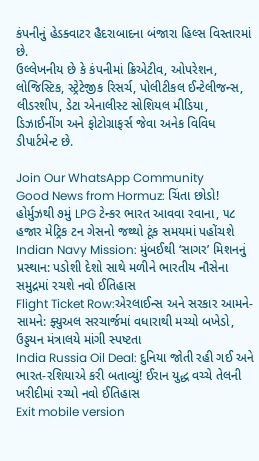કંપનીનું હેડક્વાટર હૈદરાબાદના બંજારા હિલ્સ વિસ્તારમાં છે.
ઉલ્લેખનીય છે કે કંપનીમાં ક્રિએટીવ, ઓપરેશન, લોજિસ્ટિક, સ્ટ્રેટેજીક રિસર્ચ, પોલીટીકલ ઈન્ટેલીજન્સ, લીડરશીપ, ડેટા એનાલીસ્ટ સોશિયલ મીડિયા, ડિઝાઈનીંગ અને ફોટોગ્રાફર્સ જેવા અનેક વિવિધ ડીપાર્ટમેન્ટ છે.

Join Our WhatsApp Community
Good News from Hormuz: ચિંતા છોડો! હોર્મુઝથી ૭મું LPG ટેન્કર ભારત આવવા રવાના, ૫૮ હજાર મેટ્રિક ટન ગેસનો જથ્થો ટૂંક સમયમાં પહોંચશે
Indian Navy Mission: મુંબઈથી ‘સાગર’ મિશનનું પ્રસ્થાન: પડોશી દેશો સાથે મળીને ભારતીય નૌસેના સમુદ્રમાં રચશે નવો ઈતિહાસ
Flight Ticket Row:એરલાઈન્સ અને સરકાર આમને-સામને: ફ્યુઅલ સરચાર્જમાં વધારાથી મચ્યો બખેડો, ઉડ્ડયન મંત્રાલયે માંગી સ્પષ્ટતા
India Russia Oil Deal: દુનિયા જોતી રહી ગઈ અને ભારત-રશિયાએ કરી બતાવ્યું! ઈરાન યુદ્ધ વચ્ચે તેલની ખરીદીમાં રચ્યો નવો ઈતિહાસ
Exit mobile version